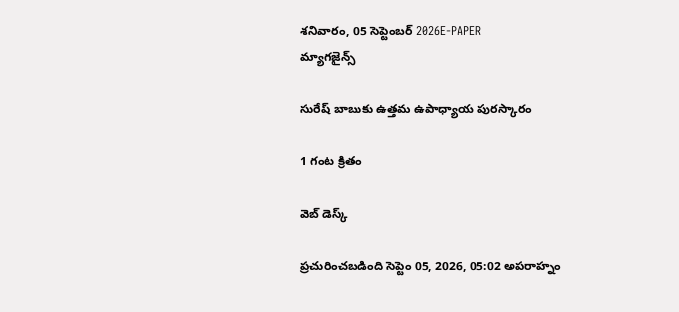శనివారం, 05 సెప్టెంబర్ 2026E-PAPER
మ్యాగజైన్స్

సురేష్ బాబుకు ఉత్తమ ఉపాధ్యాయ పురస్కారం

1 గంట క్రితం

వెబ్ డెస్క్

ప్రచురించబడింది సెప్టెం 05, 2026, 05:02 అపరాహ్నం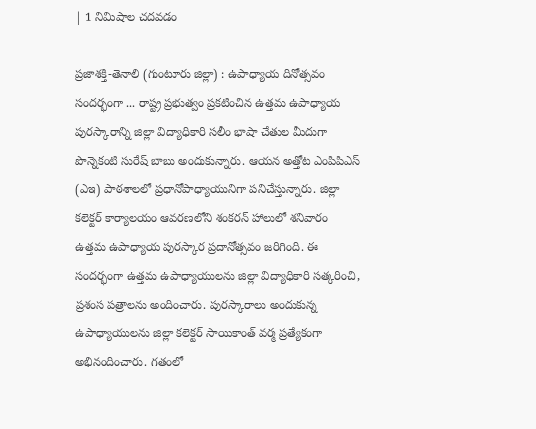| 1 నిమిషాల చదవడం

ప్రజాశక్తి-తెనాలి (గుంటూరు జిల్లా) : ఉపాధ్యాయ దినోత్సవం సందర్భంగా ... రాష్ట్ర ప్రభుత్వం ప్రకటించిన ఉత్తమ ఉపాధ్యాయ పురస్కారాన్ని జిల్లా విద్యాధికారి సలీం భాషా చేతుల మీదుగా పొన్నెకంటి సురేష్ బాబు అందుకున్నారు. ఆయన అత్తోట ఎంపిపిఎస్ (ఎఇ) పాఠశాలలో ప్రధానోపాధ్యాయునిగా పనిచేస్తున్నారు. జిల్లా కలెక్టర్ కార్యాలయం ఆవరణలోని శంకరన్ హాలులో శనివారం ఉత్తమ ఉపాధ్యాయ పురస్కార ప్రదానోత్సవం జరిగింది. ఈ సందర్భంగా ఉత్తమ ఉపాధ్యాయులను జిల్లా విద్యాధికారి సత్కరించి, ప్రశంస పత్రాలను అందించారు. పురస్కారాలు అందుకున్న ఉపాధ్యాయులను జిల్లా కలెక్టర్ సాయికాంత్ వర్మ ప్రత్యేకంగా అభినందించారు. గతంలో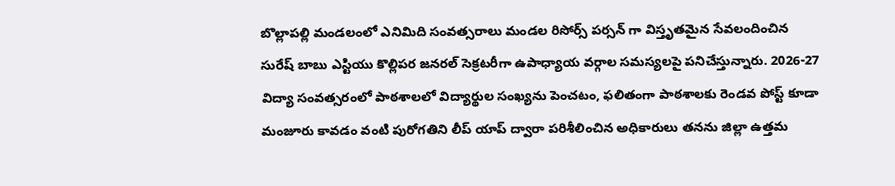బొల్లాపల్లి మండలంలో ఎనిమిది సంవత్సరాలు మండల రిసోర్స్ పర్సన్ గా విస్తృతమైన సేవలందించిన సురేష్ బాబు ఎస్టియు కొల్లిపర జనరల్ సెక్రటరీగా ఉపాధ్యాయ వర్గాల సమస్యలపై పనిచేస్తున్నారు. 2026-27 విద్యా సంవత్సరంలో పాఠశాలలో విద్యార్థుల సంఖ్యను పెంచటం, ఫలితంగా పాఠశాలకు రెండవ పోస్ట్ కూడా మంజూరు కావడం వంటి పురోగతిని లీప్ యాప్ ద్వారా పరిశీలించిన అధికారులు తనను జిల్లా ఉత్తమ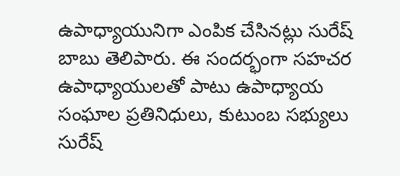ఉపాధ్యాయునిగా ఎంపిక చేసినట్లు సురేష్ బాబు తెలిపారు. ఈ సందర్భంగా సహచర ఉపాధ్యాయులతో పాటు ఉపాధ్యాయ సంఘాల ప్రతినిధులు, కుటుంబ సభ్యులు సురేష్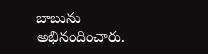బాబును అభినందించారు.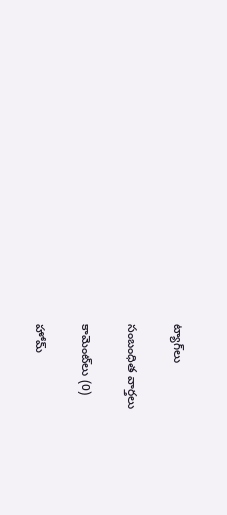ట్యాగ్‌లు

సంబంధిత వార్తలు

కామెంట్‌లు (0)

హోమ్